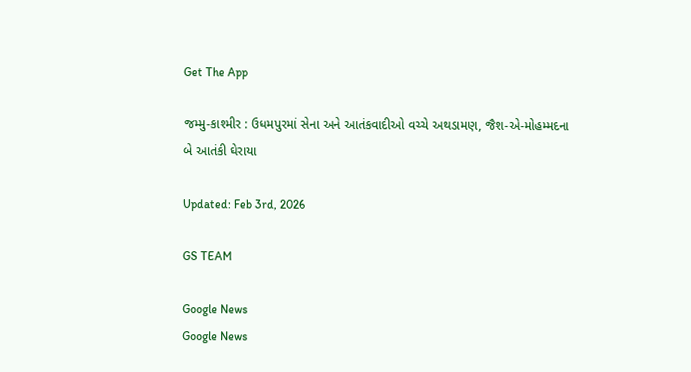Get The App

જમ્મુ-કાશ્મીર : ઉધમપુરમાં સેના અને આતંકવાદીઓ વચ્ચે અથડામણ, જૈશ-એ-મોહમ્મદના બે આતંકી ઘેરાયા

Updated: Feb 3rd, 2026

GS TEAM

Google News
Google News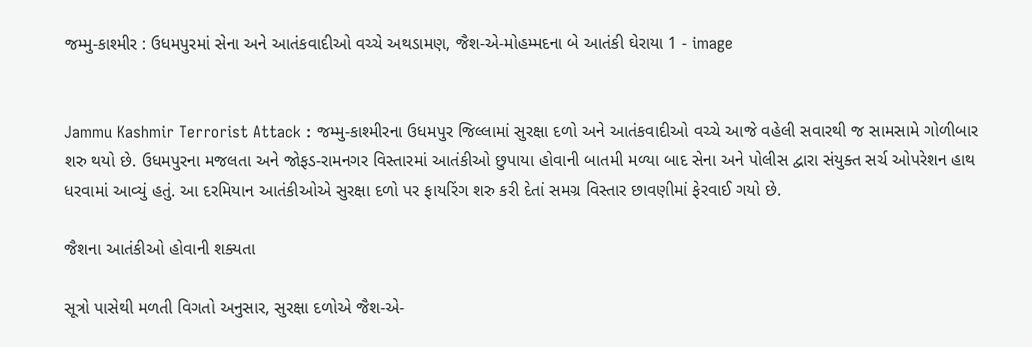જમ્મુ-કાશ્મીર : ઉધમપુરમાં સેના અને આતંકવાદીઓ વચ્ચે અથડામણ, જૈશ-એ-મોહમ્મદના બે આતંકી ઘેરાયા 1 - image


Jammu Kashmir Terrorist Attack : જમ્મુ-કાશ્મીરના ઉધમપુર જિલ્લામાં સુરક્ષા દળો અને આતંકવાદીઓ વચ્ચે આજે વહેલી સવારથી જ સામસામે ગોળીબાર શરુ થયો છે. ઉધમપુરના મજલતા અને જોફડ-રામનગર વિસ્તારમાં આતંકીઓ છુપાયા હોવાની બાતમી મળ્યા બાદ સેના અને પોલીસ દ્વારા સંયુક્ત સર્ચ ઓપરેશન હાથ ધરવામાં આવ્યું હતું. આ દરમિયાન આતંકીઓએ સુરક્ષા દળો પર ફાયરિંગ શરુ કરી દેતાં સમગ્ર વિસ્તાર છાવણીમાં ફેરવાઈ ગયો છે.

જૈશના આતંકીઓ હોવાની શક્યતા

સૂત્રો પાસેથી મળતી વિગતો અનુસાર, સુરક્ષા દળોએ જૈશ-એ-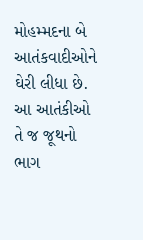મોહમ્મદના બે આતંકવાદીઓને ઘેરી લીધા છે. આ આતંકીઓ તે જ જૂથનો ભાગ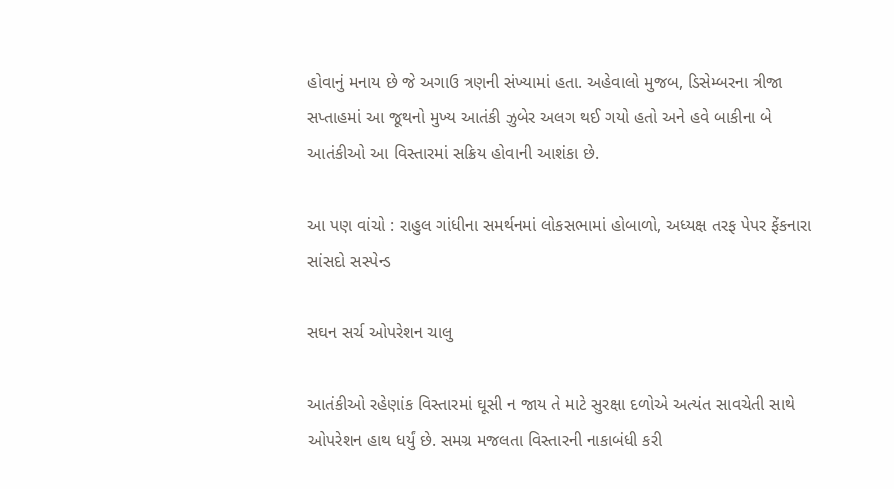હોવાનું મનાય છે જે અગાઉ ત્રણની સંખ્યામાં હતા. અહેવાલો મુજબ, ડિસેમ્બરના ત્રીજા સપ્તાહમાં આ જૂથનો મુખ્ય આતંકી ઝુબેર અલગ થઈ ગયો હતો અને હવે બાકીના બે આતંકીઓ આ વિસ્તારમાં સક્રિય હોવાની આશંકા છે.

આ પણ વાંચો : રાહુલ ગાંધીના સમર્થનમાં લોકસભામાં હોબાળો, અધ્યક્ષ તરફ પેપર ફેંકનારા સાંસદો સસ્પેન્ડ

સઘન સર્ચ ઓપરેશન ચાલુ

આતંકીઓ રહેણાંક વિસ્તારમાં ઘૂસી ન જાય તે માટે સુરક્ષા દળોએ અત્યંત સાવચેતી સાથે ઓપરેશન હાથ ધર્યું છે. સમગ્ર મજલતા વિસ્તારની નાકાબંધી કરી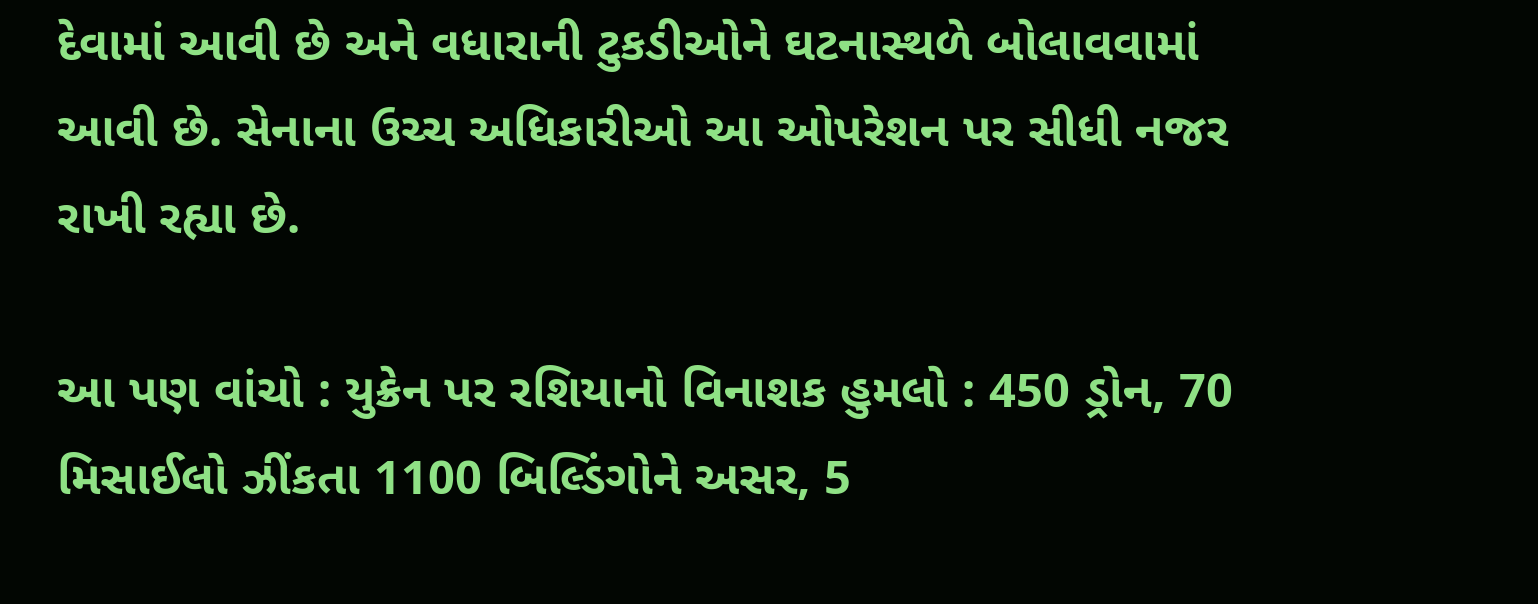દેવામાં આવી છે અને વધારાની ટુકડીઓને ઘટનાસ્થળે બોલાવવામાં આવી છે. સેનાના ઉચ્ચ અધિકારીઓ આ ઓપરેશન પર સીધી નજર રાખી રહ્યા છે.

આ પણ વાંચો : યુક્રેન પર રશિયાનો વિનાશક હુમલો : 450 ડ્રોન, 70 મિસાઈલો ઝીંકતા 1100 બિલ્ડિંગોને અસર, 5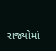રાજ્યોમાં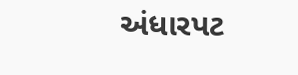અંધારપટ